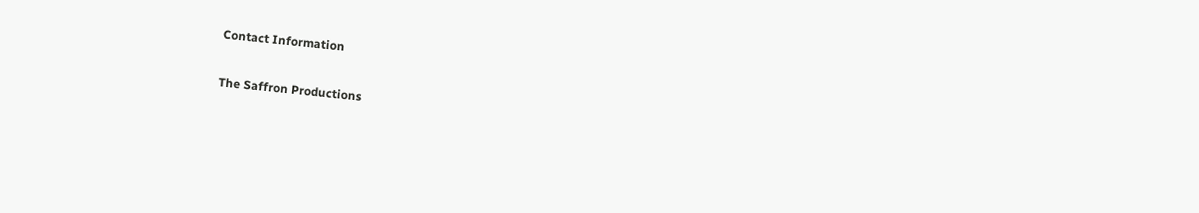Contact Information

The Saffron Productions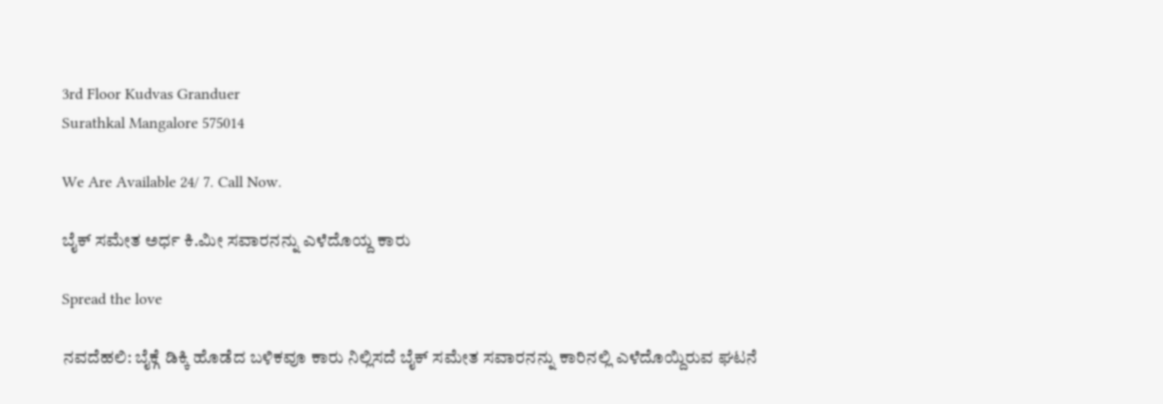3rd Floor Kudvas Granduer
Surathkal Mangalore 575014

We Are Available 24/ 7. Call Now.

ಬೈಕ್ ಸಮೇತ ಅರ್ಧ ಕಿ.ಮೀ ಸವಾರನನ್ನು ಎಳೆದೊಯ್ದ ಕಾರು

Spread the love

ನವದೆಹಲಿ: ಬೈಕ್ಗೆ ಡಿಕ್ಕಿ ಹೊಡೆದ ಬಳಿಕವೂ ಕಾರು ನಿಲ್ಲಿಸದೆ ಬೈಕ್ ಸಮೇತ ಸವಾರನನ್ನು ಕಾರಿನಲ್ಲಿ ಎಳೆದೊಯ್ದಿರುವ ಘಟನೆ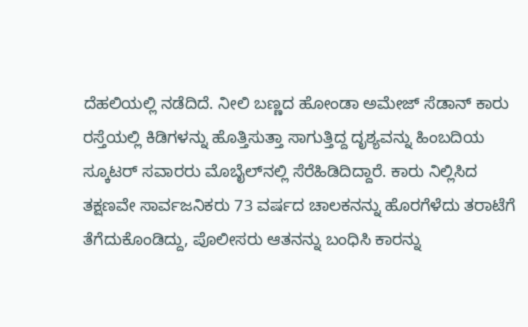ದೆಹಲಿಯಲ್ಲಿ ನಡೆದಿದೆ. ನೀಲಿ ಬಣ್ಣದ ಹೋಂಡಾ ಅಮೇಜ್ ಸೆಡಾನ್ ಕಾರು ರಸ್ತೆಯಲ್ಲಿ ಕಿಡಿಗಳನ್ನು ಹೊತ್ತಿಸುತ್ತಾ ಸಾಗುತ್ತಿದ್ದ ದೃಶ್ಯವನ್ನು ಹಿಂಬದಿಯ ಸ್ಕೂಟರ್ ಸವಾರರು ಮೊಬೈಲ್‌ನಲ್ಲಿ ಸೆರೆಹಿಡಿದಿದ್ದಾರೆ. ಕಾರು ನಿಲ್ಲಿಸಿದ ತಕ್ಷಣವೇ ಸಾರ್ವಜನಿಕರು 73 ವರ್ಷದ ಚಾಲಕನನ್ನು ಹೊರಗೆಳೆದು ತರಾಟೆಗೆ ತೆಗೆದುಕೊಂಡಿದ್ದು, ಪೊಲೀಸರು ಆತನನ್ನು ಬಂಧಿಸಿ ಕಾರನ್ನು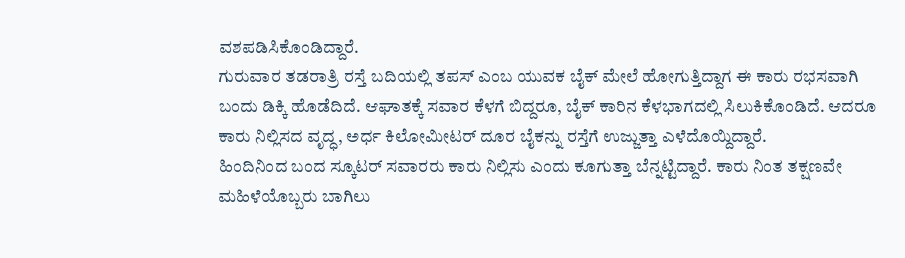ವಶಪಡಿಸಿಕೊಂಡಿದ್ದಾರೆ.
ಗುರುವಾರ ತಡರಾತ್ರಿ ರಸ್ತೆ ಬದಿಯಲ್ಲಿ ತಪಸ್ ಎಂಬ ಯುವಕ ಬೈಕ್ ಮೇಲೆ ಹೋಗುತ್ತಿದ್ದಾಗ ಈ ಕಾರು ರಭಸವಾಗಿ ಬಂದು ಡಿಕ್ಕಿ ಹೊಡೆದಿದೆ. ಆಘಾತಕ್ಕೆ ಸವಾರ ಕೆಳಗೆ ಬಿದ್ದರೂ, ಬೈಕ್ ಕಾರಿನ ಕೆಳಭಾಗದಲ್ಲಿ ಸಿಲುಕಿಕೊಂಡಿದೆ. ಆದರೂ ಕಾರು ನಿಲ್ಲಿಸದ ವೃದ್ಧ, ಅರ್ಧ ಕಿಲೋಮೀಟರ್ ದೂರ ಬೈಕನ್ನು ರಸ್ತೆಗೆ ಉಜ್ಜುತ್ತಾ ಎಳೆದೊಯ್ದಿದ್ದಾರೆ.
ಹಿಂದಿನಿಂದ ಬಂದ ಸ್ಕೂಟರ್ ಸವಾರರು ಕಾರು ನಿಲ್ಲಿಸು ಎಂದು ಕೂಗುತ್ತಾ ಬೆನ್ನಟ್ಟಿದ್ದಾರೆ. ಕಾರು ನಿಂತ ತಕ್ಷಣವೇ ಮಹಿಳೆಯೊಬ್ಬರು ಬಾಗಿಲು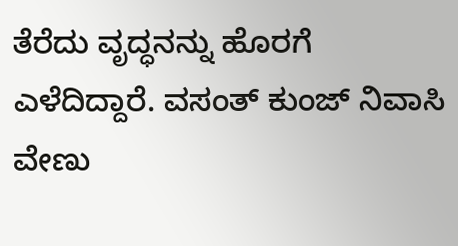ತೆರೆದು ವೃದ್ಧನನ್ನು ಹೊರಗೆ ಎಳೆದಿದ್ದಾರೆ. ವಸಂತ್ ಕುಂಜ್ ನಿವಾಸಿ ವೇಣು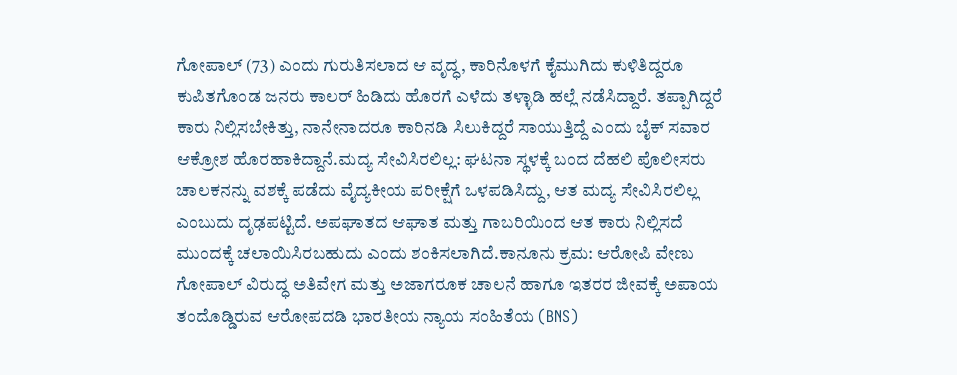ಗೋಪಾಲ್ (73) ಎಂದು ಗುರುತಿಸಲಾದ ಆ ವೃದ್ಧ, ಕಾರಿನೊಳಗೆ ಕೈಮುಗಿದು ಕುಳಿತಿದ್ದರೂ ಕುಪಿತಗೊಂಡ ಜನರು ಕಾಲರ್ ಹಿಡಿದು ಹೊರಗೆ ಎಳೆದು ತಳ್ಳಾಡಿ ಹಲ್ಲೆ ನಡೆಸಿದ್ದಾರೆ. ತಪ್ಪಾಗಿದ್ದರೆ ಕಾರು ನಿಲ್ಲಿಸಬೇಕಿತ್ತು, ನಾನೇನಾದರೂ ಕಾರಿನಡಿ ಸಿಲುಕಿದ್ದರೆ ಸಾಯುತ್ತಿದ್ದೆ ಎಂದು ಬೈಕ್ ಸವಾರ ಆಕ್ರೋಶ ಹೊರಹಾಕಿದ್ದಾನೆ.ಮದ್ಯ ಸೇವಿಸಿರಲಿಲ್ಲ: ಘಟನಾ ಸ್ಥಳಕ್ಕೆ ಬಂದ ದೆಹಲಿ ಪೊಲೀಸರು ಚಾಲಕನನ್ನು ವಶಕ್ಕೆ ಪಡೆದು ವೈದ್ಯಕೀಯ ಪರೀಕ್ಷೆಗೆ ಒಳಪಡಿಸಿದ್ದು, ಆತ ಮದ್ಯ ಸೇವಿಸಿರಲಿಲ್ಲ ಎಂಬುದು ದೃಢಪಟ್ಟಿದೆ. ಅಪಘಾತದ ಆಘಾತ ಮತ್ತು ಗಾಬರಿಯಿಂದ ಆತ ಕಾರು ನಿಲ್ಲಿಸದೆ ಮುಂದಕ್ಕೆ ಚಲಾಯಿಸಿರಬಹುದು ಎಂದು ಶಂಕಿಸಲಾಗಿದೆ.ಕಾನೂನು ಕ್ರಮ: ಆರೋಪಿ ವೇಣು ಗೋಪಾಲ್ ವಿರುದ್ಧ ಅತಿವೇಗ ಮತ್ತು ಅಜಾಗರೂಕ ಚಾಲನೆ ಹಾಗೂ ಇತರರ ಜೀವಕ್ಕೆ ಅಪಾಯ ತಂದೊಡ್ಡಿರುವ ಆರೋಪದಡಿ ಭಾರತೀಯ ನ್ಯಾಯ ಸಂಹಿತೆಯ (BNS)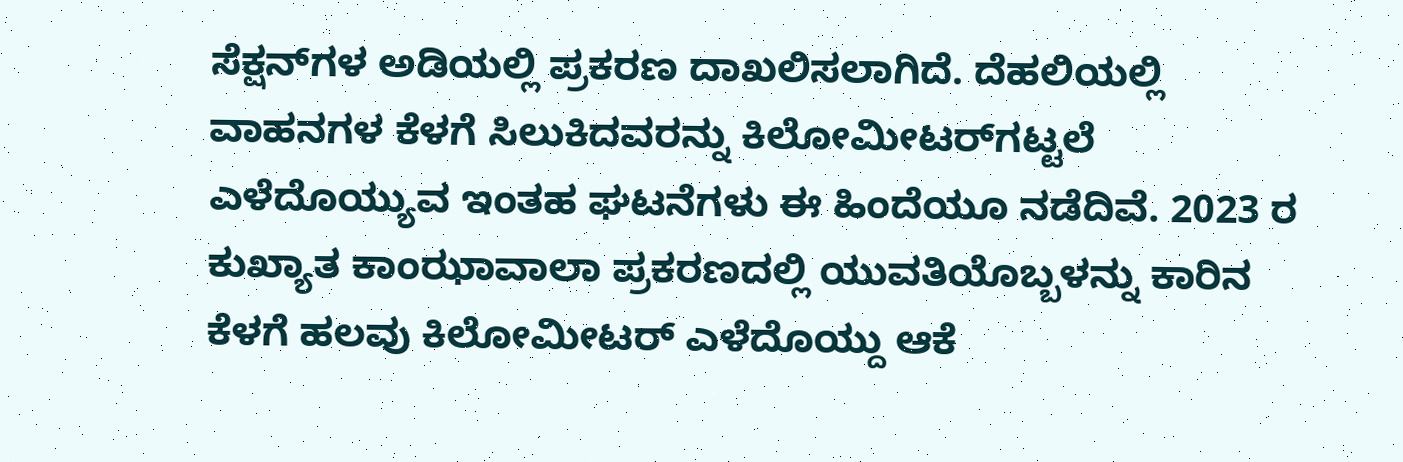ಸೆಕ್ಷನ್‌ಗಳ ಅಡಿಯಲ್ಲಿ ಪ್ರಕರಣ ದಾಖಲಿಸಲಾಗಿದೆ. ದೆಹಲಿಯಲ್ಲಿ ವಾಹನಗಳ ಕೆಳಗೆ ಸಿಲುಕಿದವರನ್ನು ಕಿಲೋಮೀಟರ್‌ಗಟ್ಟಲೆ ಎಳೆದೊಯ್ಯುವ ಇಂತಹ ಘಟನೆಗಳು ಈ ಹಿಂದೆಯೂ ನಡೆದಿವೆ. 2023 ರ ಕುಖ್ಯಾತ ಕಾಂಝಾವಾಲಾ ಪ್ರಕರಣದಲ್ಲಿ ಯುವತಿಯೊಬ್ಬಳನ್ನು ಕಾರಿನ ಕೆಳಗೆ ಹಲವು ಕಿಲೋಮೀಟರ್ ಎಳೆದೊಯ್ದು ಆಕೆ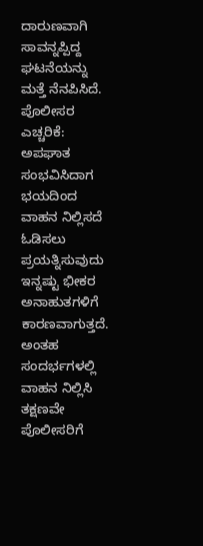ದಾರುಣವಾಗಿ ಸಾವನ್ನಪ್ಪಿದ್ದ ಘಟನೆಯನ್ನು ಮತ್ತೆ ನೆನಪಿಸಿದೆ.
ಪೊಲೀಸರ ಎಚ್ಚರಿಕೆ: ಅಪಘಾತ ಸಂಭವಿಸಿದಾಗ ಭಯದಿಂದ ವಾಹನ ನಿಲ್ಲಿಸದೆ ಓಡಿಸಲು ಪ್ರಯತ್ನಿಸುವುದು ಇನ್ನಷ್ಟು ಭೀಕರ ಅನಾಹುತಗಳಿಗೆ ಕಾರಣವಾಗುತ್ತದೆ. ಅಂತಹ ಸಂದರ್ಭಗಳಲ್ಲಿ ವಾಹನ ನಿಲ್ಲಿಸಿ ತಕ್ಷಣವೇ ಪೊಲೀಸರಿಗೆ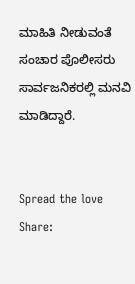ಮಾಹಿತಿ ನೀಡುವಂತೆ ಸಂಚಾರ ಪೊಲೀಸರು ಸಾರ್ವಜನಿಕರಲ್ಲಿ ಮನವಿ ಮಾಡಿದ್ದಾರೆ.


Spread the love
Share: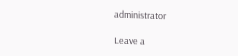administrator

Leave a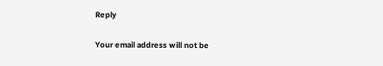Reply

Your email address will not be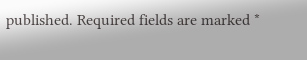published. Required fields are marked *